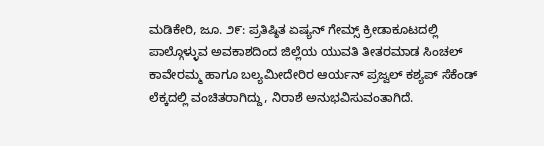ಮಡಿಕೇರಿ, ಜೂ. ೨೯: ಪ್ರತಿಷ್ಠಿತ ಏಷ್ಯನ್ ಗೇಮ್ಸ್ ಕ್ರೀಡಾಕೂಟದಲ್ಲಿ ಪಾಲ್ಗೊಳ್ಳುವ ಅವಕಾಶದಿಂದ ಜಿಲ್ಲೆಯ ಯುವತಿ ತೀತರಮಾಡ ಸಿಂಚಲ್ ಕಾವೇರಮ್ಮ ಹಾಗೂ ಬಲ್ಯಮೀದೇರಿರ ಆರ್ಯನ್ ಪ್ರಜ್ವಲ್ ಕಶ್ಯಪ್ ಸೆಕೆಂಡ್ ಲೆಕ್ಕದಲ್ಲಿ ವಂಚಿತರಾಗಿದ್ದು, ನಿರಾಶೆ ಅನುಭವಿಸುವಂತಾಗಿದೆ.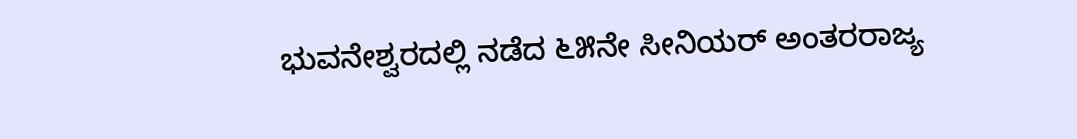ಭುವನೇಶ್ವರದಲ್ಲಿ ನಡೆದ ೬೫ನೇ ಸೀನಿಯರ್ ಅಂತರರಾಜ್ಯ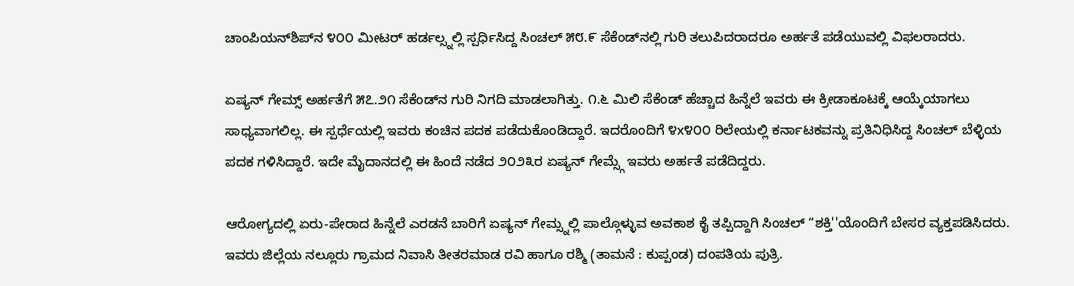ಚಾಂಪಿಯನ್‌ಶಿಪ್‌ನ ೪೦೦ ಮೀಟರ್ ಹರ್ಡಲ್ಸ್ನಲ್ಲಿ ಸ್ಪರ್ಧಿಸಿದ್ದ ಸಿಂಚಲ್ ೫೮.೯ ಸೆಕೆಂಡ್‌ನಲ್ಲಿ ಗುರಿ ತಲುಪಿದರಾದರೂ ಅರ್ಹತೆ ಪಡೆಯುವಲ್ಲಿ ವಿಫಲರಾದರು.

ಏಷ್ಯನ್ ಗೇಮ್ಸ್ ಅರ್ಹತೆಗೆ ೫೭.೨೧ ಸೆಕೆಂಡ್‌ನ ಗುರಿ ನಿಗದಿ ಮಾಡಲಾಗಿತ್ತು. ೧.೬ ಮಿಲಿ ಸೆಕೆಂಡ್ ಹೆಚ್ಚಾದ ಹಿನ್ನೆಲೆ ಇವರು ಈ ಕ್ರೀಡಾಕೂಟಕ್ಕೆ ಆಯ್ಕೆಯಾಗಲು ಸಾಧ್ಯವಾಗಲಿಲ್ಲ. ಈ ಸ್ಪರ್ಧೆಯಲ್ಲಿ ಇವರು ಕಂಚಿನ ಪದಕ ಪಡೆದುಕೊಂಡಿದ್ದಾರೆ. ಇದರೊಂದಿಗೆ ೪x೪೦೦ ರಿಲೇಯಲ್ಲಿ ಕರ್ನಾಟಕವನ್ನು ಪ್ರತಿನಿಧಿಸಿದ್ದ ಸಿಂಚಲ್ ಬೆಳ್ಳಿಯ ಪದಕ ಗಳಿಸಿದ್ದಾರೆ. ಇದೇ ಮೈದಾನದಲ್ಲಿ ಈ ಹಿಂದೆ ನಡೆದ ೨೦೨೩ರ ಏಷ್ಯನ್ ಗೇಮ್ಸ್ಗೆ ಇವರು ಅರ್ಹತೆ ಪಡೆದಿದ್ದರು.

ಆರೋಗ್ಯದಲ್ಲಿ ಏರು-ಪೇರಾದ ಹಿನ್ನೆಲೆ ಎರಡನೆ ಬಾರಿಗೆ ಏಷ್ಯನ್ ಗೇಮ್ಸ್ನಲ್ಲಿ ಪಾಲ್ಗೊಳ್ಳುವ ಅವಕಾಶ ಕೈ ತಪ್ಪಿದ್ದಾಗಿ ಸಿಂಚಲ್ “ಶಕ್ತಿ''ಯೊಂದಿಗೆ ಬೇಸರ ವ್ಯಕ್ತಪಡಿಸಿದರು. ಇವರು ಜಿಲ್ಲೆಯ ನಲ್ಲೂರು ಗ್ರಾಮದ ನಿವಾಸಿ ತೀತರಮಾಡ ರವಿ ಹಾಗೂ ರಶ್ಮಿ (ತಾಮನೆ : ಕುಪ್ಪಂಡ) ದಂಪತಿಯ ಪುತ್ರಿ.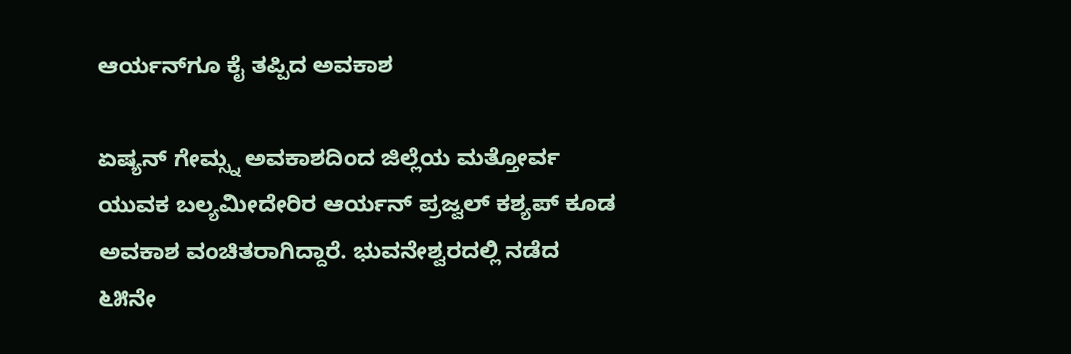ಆರ್ಯನ್‌ಗೂ ಕೈ ತಪ್ಪಿದ ಅವಕಾಶ

ಏಷ್ಯನ್ ಗೇಮ್ಸ್ನ ಅವಕಾಶದಿಂದ ಜಿಲ್ಲೆಯ ಮತ್ತೋರ್ವ ಯುವಕ ಬಲ್ಯಮೀದೇರಿರ ಆರ್ಯನ್ ಪ್ರಜ್ವಲ್ ಕಶ್ಯಪ್ ಕೂಡ ಅವಕಾಶ ವಂಚಿತರಾಗಿದ್ದಾರೆ. ಭುವನೇಶ್ವರದಲ್ಲಿ ನಡೆದ ೬೫ನೇ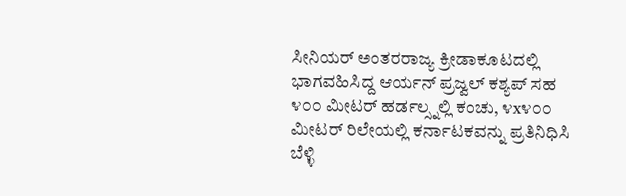ಸೀನಿಯರ್ ಅಂತರರಾಜ್ಯ ಕ್ರೀಡಾಕೂಟದಲ್ಲಿ ಭಾಗವಹಿಸಿದ್ದ ಆರ್ಯನ್ ಪ್ರಜ್ವಲ್ ಕಶ್ಯಪ್ ಸಹ ೪೦೦ ಮೀಟರ್ ಹರ್ಡಲ್ಸ್ನಲ್ಲಿ ಕಂಚು, ೪x೪೦೦ ಮೀಟರ್ ರಿಲೇಯಲ್ಲಿ ಕರ್ನಾಟಕವನ್ನು ಪ್ರತಿನಿಧಿಸಿ ಬೆಳ್ಳಿ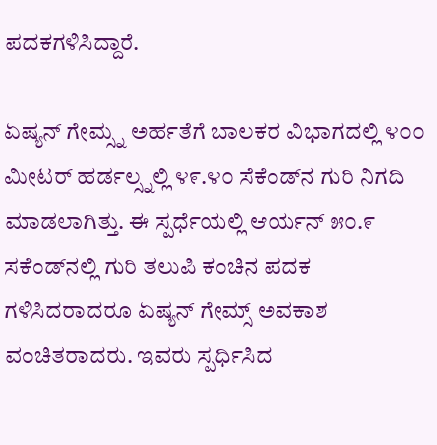ಪದಕಗಳಿಸಿದ್ದಾರೆ.

ಏಷ್ಯನ್ ಗೇಮ್ಸ್ನ ಅರ್ಹತೆಗೆ ಬಾಲಕರ ವಿಭಾಗದಲ್ಲಿ ೪೦೦ ಮೀಟರ್ ಹರ್ಡಲ್ಸ್ನಲ್ಲಿ ೪೯.೪೦ ಸೆಕೆಂಡ್‌ನ ಗುರಿ ನಿಗದಿ ಮಾಡಲಾಗಿತ್ತು. ಈ ಸ್ಪರ್ಧೆಯಲ್ಲಿ ಆರ್ಯನ್ ೫೦.೯ ಸಕೆಂಡ್‌ನಲ್ಲಿ ಗುರಿ ತಲುಪಿ ಕಂಚಿನ ಪದಕ ಗಳಿಸಿದರಾದರೂ ಏಷ್ಯನ್ ಗೇಮ್ಸ್ ಅವಕಾಶ ವಂಚಿತರಾದರು. ಇವರು ಸ್ಪರ್ಧಿಸಿದ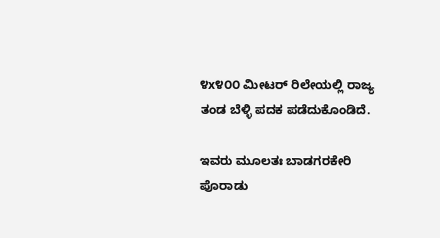೪x೪೦೦ ಮೀಟರ್ ರಿಲೇಯಲ್ಲಿ ರಾಜ್ಯ ತಂಡ ಬೆಳ್ಳಿ ಪದಕ ಪಡೆದುಕೊಂಡಿದೆ.

ಇವರು ಮೂಲತಃ ಬಾಡಗರಕೇರಿ ಪೊರಾಡು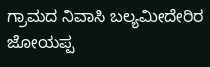ಗ್ರಾಮದ ನಿವಾಸಿ ಬಲ್ಯಮೀದೇರಿರ ಜೋಯಪ್ಪ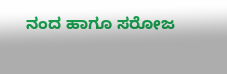ನಂದ ಹಾಗೂ ಸರೋಜ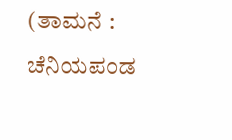(ತಾಮನೆ : ಚೆನಿಯಪಂಡ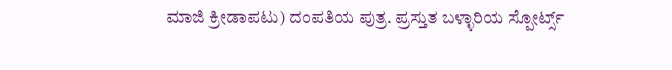ಮಾಜಿ ಕ್ರೀಡಾಪಟು) ದಂಪತಿಯ ಪುತ್ರ. ಪ್ರಸ್ತುತ ಬಳ್ಳಾರಿಯ ಸ್ಪೋರ್ಟ್ಸ್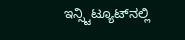ಇನ್ಸ್ಟಿಟ್ಯೂಟ್‌ನಲ್ಲಿ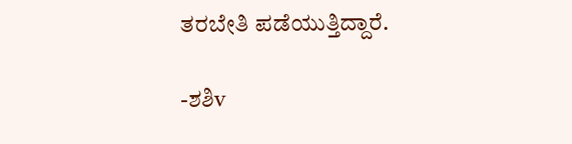ತರಬೇತಿ ಪಡೆಯುತ್ತಿದ್ದಾರೆ.

-ಶಶಿv